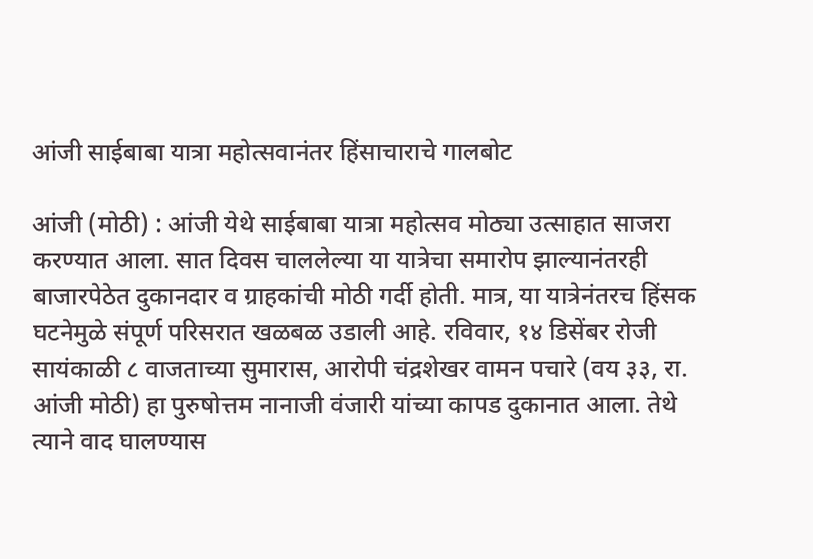आंजी साईबाबा यात्रा महोत्सवानंतर हिंसाचाराचे गालबोट

आंजी (मोठी) : आंजी येथे साईबाबा यात्रा महोत्सव मोठ्या उत्साहात साजरा करण्यात आला. सात दिवस चाललेल्या या यात्रेचा समारोप झाल्यानंतरही बाजारपेठेत दुकानदार व ग्राहकांची मोठी गर्दी होती. मात्र, या यात्रेनंतरच हिंसक घटनेमुळे संपूर्ण परिसरात खळबळ उडाली आहे. रविवार, १४ डिसेंबर रोजी सायंकाळी ८ वाजताच्या सुमारास, आरोपी चंद्रशेखर वामन पचारे (वय ३३, रा. आंजी मोठी) हा पुरुषोत्तम नानाजी वंजारी यांच्या कापड दुकानात आला. तेथे त्याने वाद घालण्यास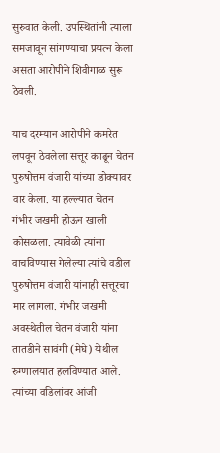सुरुवात केली. उपस्थितांनी त्याला समजावून सांगण्याचा प्रयत्न केला असता आरोपीने शिवीगाळ सुरू ठेवली.

याच दरम्यान आरोपीने कमरेत लपवून ठेवलेला सत्तूर काढून चेतन पुरुषोत्तम वंजारी यांच्या डोक्यावर वार केला. या हल्ल्यात चेतन गंभीर जखमी होऊन खाली कोसळला. त्यावेळी त्यांना वाचविण्यास गेलेल्या त्यांचे वडील पुरुषोत्तम वंजारी यांनाही सत्तूरचा मार लागला. गंभीर जखमी अवस्थेतील चेतन वंजारी यांना तातडीने सावंगी (मेघे) येथील रुग्णालयात हलविण्यात आले. त्यांच्या वडिलांवर आंजी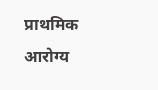प्राथमिक आरोग्य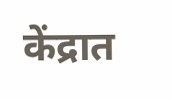केंद्रात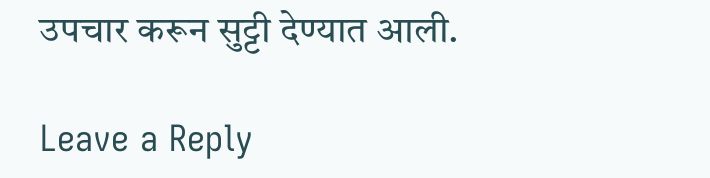उपचार करून सुट्टी देण्यात आली.

Leave a Reply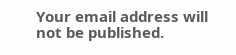Your email address will not be published.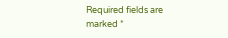Required fields are marked *